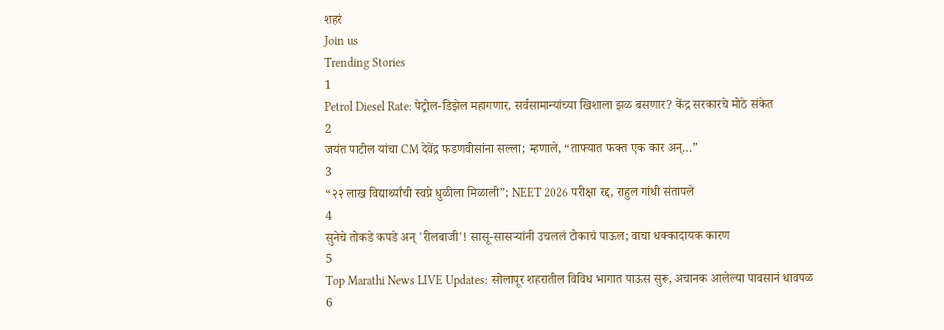शहरं
Join us
Trending Stories
1
Petrol Diesel Rate: पेट्रोल-डिझेल महागणार, सर्वसामान्यांच्या खिशाला झळ बसणार? केंद्र सरकारचे मोठे संकेत
2
जयंत पाटील यांचा CM देवेंद्र फडणवीसांना सल्ला; म्हणाले, “ताफ्यात फक्त एक कार अन्…”
3
“२२ लाख विद्यार्थ्यांची स्वप्ने धुळीला मिळाली”; NEET 2026 परीक्षा रद्द, राहुल गांधी संतापले
4
सुनेचे तोकडे कपडे अन् 'रीलबाजी'! सासू-सासऱ्यांनी उचललं टोकाचं पाऊल; वाचा धक्कादायक कारण
5
Top Marathi News LIVE Updates: सोलापूर शहरातील विविध भागात पाऊस सुरू, अचानक आलेल्या पावसानं धावपळ
6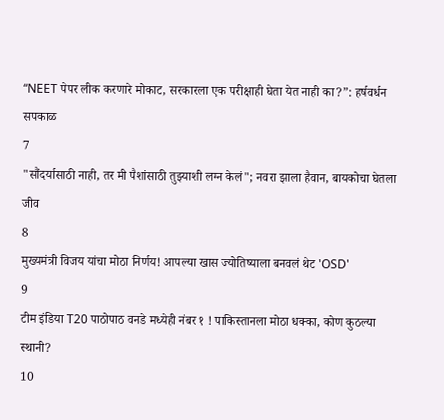“NEET पेपर लीक करणारे मोकाट, सरकारला एक परीक्षाही घेता येत नाही का?”: हर्षवर्धन सपकाळ
7
"सौंदर्यासाठी नाही, तर मी पैशांसाठी तुझ्याशी लग्न केलं"; नवरा झाला हैवान, बायकोचा घेतला जीव
8
मुख्यमंत्री विजय यांचा मोठा निर्णय! आपल्या खास ज्योतिष्याला बनवलं थेट 'OSD'
9
टीम इंडिया T20 पाठोपाठ वनडे मध्येही नंबर १ ! पाकिस्तानला मोठा धक्का, कोण कुठल्या स्थानी?
10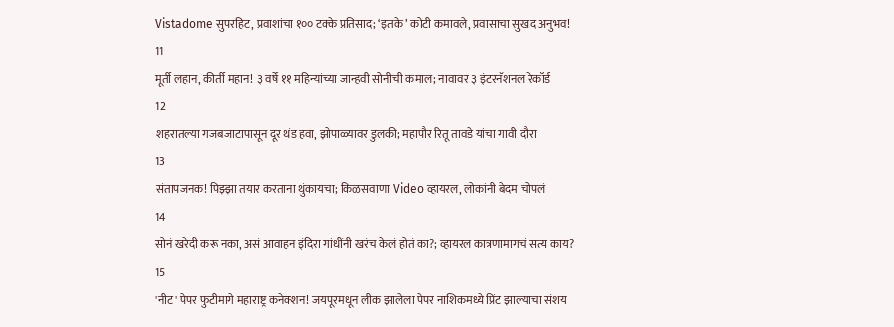Vistadome सुपरहिट, प्रवाशांचा १०० टक्के प्रतिसाद; ‘इतके’ कोटी कमावले, प्रवासाचा सुखद अनुभव!
11
मूर्ती लहान, कीर्ती महान! ३ वर्षे ११ महिन्यांच्या जान्हवी सोनीची कमाल; नावावर ३ इंटरनॅशनल रेकॉर्ड
12
शहरातल्या गजबजाटापासून दूर थंड हवा, झोपाळ्यावर डुलकी; महापौर रितू तावडे यांचा गावी दौरा
13
संतापजनक! पिझ्झा तयार करताना थुंकायचा; किळसवाणा Video व्हायरल, लोकांनी बेदम चोपलं
14
सोनं खरेदी करू नका, असं आवाहन इंदिरा गांधींनी खरंच केलं होतं का?; व्हायरल कात्रणामागचं सत्य काय?
15
'नीट' पेपर फुटीमागे महाराष्ट्र कनेक्शन! जयपूरमधून लीक झालेला पेपर नाशिकमध्ये प्रिंट झाल्याचा संशय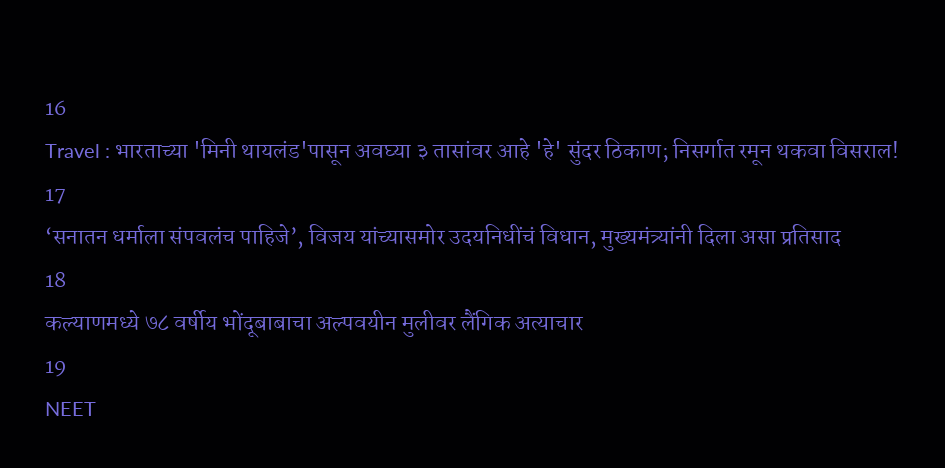16
Travel : भारताच्या 'मिनी थायलंड'पासून अवघ्या ३ तासांवर आहे 'हे' सुंदर ठिकाण; निसर्गात रमून थकवा विसराल!
17
‘सनातन धर्माला संपवलंच पाहिजे’, विजय यांच्यासमोर उदयनिधींचं विधान, मुख्यमंत्र्यांनी दिला असा प्रतिसाद
18
कल्याणमध्ये ७८ वर्षीय भोंदूबाबाचा अल्पवयीन मुलीवर लैंगिक अत्याचार
19
NEET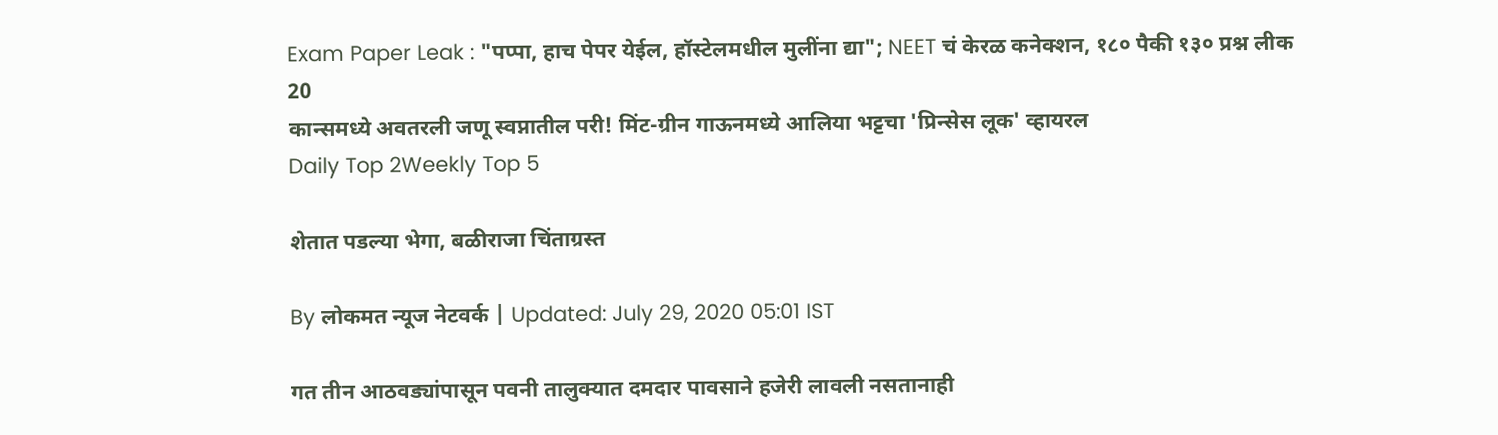Exam Paper Leak : "पप्पा, हाच पेपर येईल, हॉस्टेलमधील मुलींना द्या"; NEET चं केरळ कनेक्शन, १८० पैकी १३० प्रश्न लीक
20
कान्समध्ये अवतरली जणू स्वप्नातील परी! मिंट-ग्रीन गाऊनमध्ये आलिया भट्टचा 'प्रिन्सेस लूक' व्हायरल
Daily Top 2Weekly Top 5

शेतात पडल्या भेगा, बळीराजा चिंताग्रस्त

By लोकमत न्यूज नेटवर्क | Updated: July 29, 2020 05:01 IST

गत तीन आठवड्यांपासून पवनी तालुक्यात दमदार पावसाने हजेरी लावली नसतानाही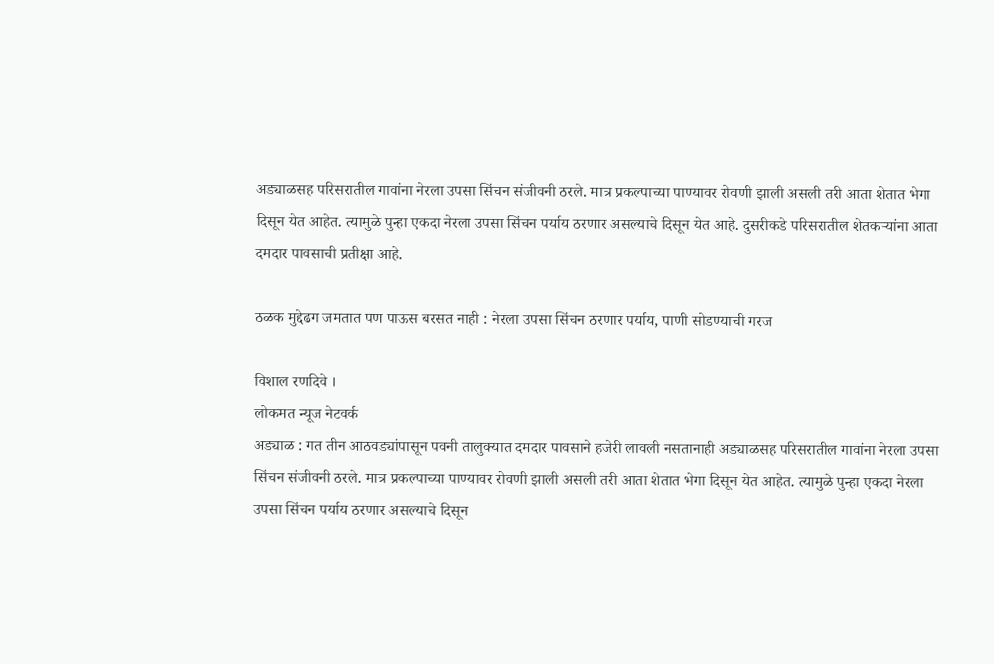अड्याळसह परिसरातील गावांना नेरला उपसा सिंचन संजीवनी ठरले. मात्र प्रकल्पाच्या पाण्यावर रोवणी झाली असली तरी आता शेतात भेगा दिसून येत आहेत. त्यामुळे पुन्हा एकदा नेरला उपसा सिंचन पर्याय ठरणार असल्याचे दिसून येत आहे. दुसरीकडे परिसरातील शेतकऱ्यांना आता दमदार पावसाची प्रतीक्षा आहे.

ठळक मुद्देढग जमतात पण पाऊस बरसत नाही : नेरला उपसा सिंचन ठरणार पर्याय, पाणी सोडण्याची गरज

विशाल रणदिवे ।
लोकमत न्यूज नेटवर्क
अड्याळ : गत तीन आठवड्यांपासून पवनी तालुक्यात दमदार पावसाने हजेरी लावली नसतानाही अड्याळसह परिसरातील गावांना नेरला उपसा सिंचन संजीवनी ठरले. मात्र प्रकल्पाच्या पाण्यावर रोवणी झाली असली तरी आता शेतात भेगा दिसून येत आहेत. त्यामुळे पुन्हा एकदा नेरला उपसा सिंचन पर्याय ठरणार असल्याचे दिसून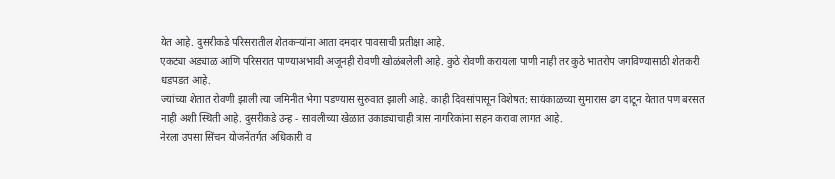येत आहे. दुसरीकडे परिसरातील शेतकऱ्यांना आता दमदार पावसाची प्रतीक्षा आहे.
एकट्या अड्याळ आणि परिसरात पाण्याअभावी अजूनही रोवणी खोळंबलेली आहे. कुठे रोवणी करायला पाणी नाही तर कुठे भातरोप जगविण्यासाठी शेतकरी धडपडत आहे.
ज्यांच्या शेतात रोवणी झाली त्या जमिनीत भेगा पडण्यास सुरुवात झाली आहे. काही दिवसांपासून विशेषत: सायंकाळच्या सुमारास ढग दाटून येतात पण बरसत नाही अशी स्थिती आहे. दुसरीकडे उन्ह - सावलीच्या खेळात उकाड्याचाही त्रास नागरिकांना सहन करावा लागत आहे.
नेरला उपसा सिंचन योजनेंतर्गत अधिकारी व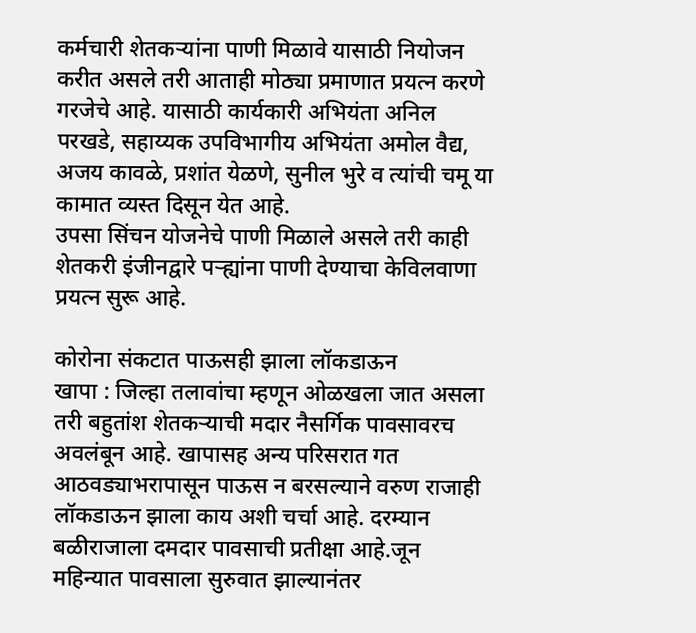कर्मचारी शेतकऱ्यांना पाणी मिळावे यासाठी नियोजन करीत असले तरी आताही मोठ्या प्रमाणात प्रयत्न करणे गरजेचे आहे. यासाठी कार्यकारी अभियंता अनिल परखडे, सहाय्यक उपविभागीय अभियंता अमोल वैद्य, अजय कावळे, प्रशांत येळणे, सुनील भुरे व त्यांची चमू या कामात व्यस्त दिसून येत आहे.
उपसा सिंचन योजनेचे पाणी मिळाले असले तरी काही शेतकरी इंजीनद्वारे पऱ्ह्यांना पाणी देण्याचा केविलवाणा प्रयत्न सुरू आहे.

कोरोना संकटात पाऊसही झाला लॉकडाऊन
खापा : जिल्हा तलावांचा म्हणून ओळखला जात असला तरी बहुतांश शेतकऱ्याची मदार नैसर्गिक पावसावरच अवलंबून आहे. खापासह अन्य परिसरात गत आठवड्याभरापासून पाऊस न बरसल्याने वरुण राजाही लॉकडाऊन झाला काय अशी चर्चा आहे. दरम्यान बळीराजाला दमदार पावसाची प्रतीक्षा आहे.जून महिन्यात पावसाला सुरुवात झाल्यानंतर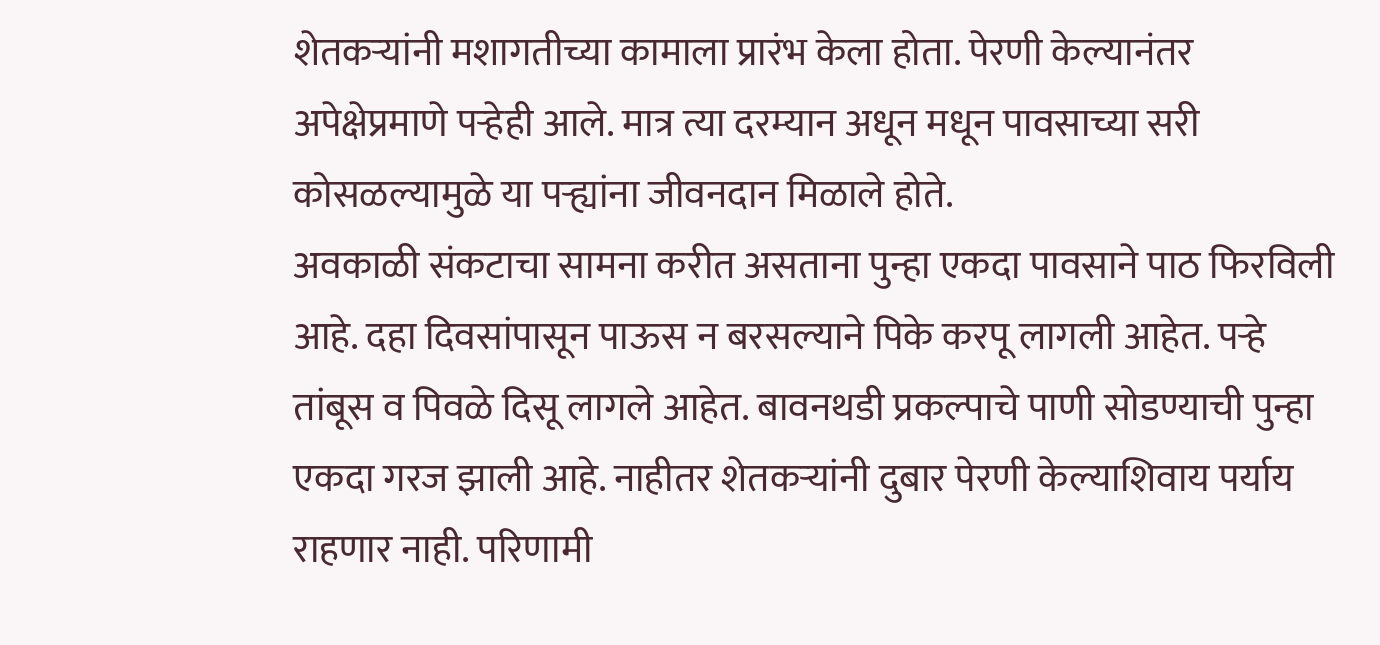शेतकऱ्यांनी मशागतीच्या कामाला प्रारंभ केला होता. पेरणी केल्यानंतर अपेक्षेप्रमाणे पऱ्हेही आले. मात्र त्या दरम्यान अधून मधून पावसाच्या सरी कोसळल्यामुळे या पऱ्ह्यांना जीवनदान मिळाले होते.
अवकाळी संकटाचा सामना करीत असताना पुन्हा एकदा पावसाने पाठ फिरविली आहे. दहा दिवसांपासून पाऊस न बरसल्याने पिके करपू लागली आहेत. पऱ्हे तांबूस व पिवळे दिसू लागले आहेत. बावनथडी प्रकल्पाचे पाणी सोडण्याची पुन्हा एकदा गरज झाली आहे. नाहीतर शेतकऱ्यांनी दुबार पेरणी केल्याशिवाय पर्याय राहणार नाही. परिणामी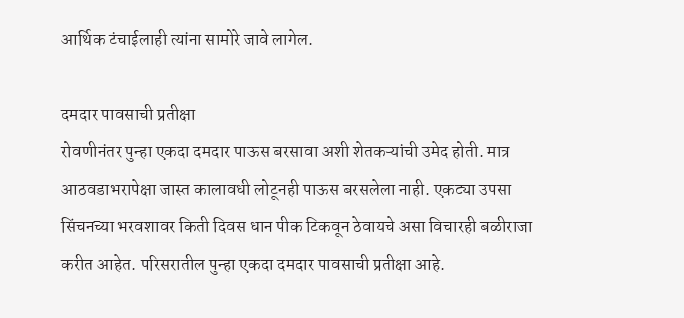आर्थिक टंचाईलाही त्यांना सामोरे जावे लागेल.

दमदार पावसाची प्रतीक्षा
रोवणीनंतर पुन्हा एकदा दमदार पाऊस बरसावा अशी शेतकऱ्यांची उमेद होती. मात्र आठवडाभरापेक्षा जास्त कालावधी लोटूनही पाऊस बरसलेला नाही. एकट्या उपसा सिंचनच्या भरवशावर किती दिवस धान पीक टिकवून ठेवायचे असा विचारही बळीराजा करीत आहेत. परिसरातील पुन्हा एकदा दमदार पावसाची प्रतीक्षा आहे.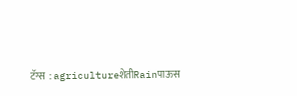टॅग्स :agricultureशेतीRainपाऊस